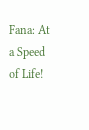Fana: At a Speed of Life!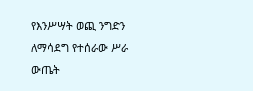የእንሥሣት ወጪ ንግድን ለማሳደግ የተሰራው ሥራ ውጤት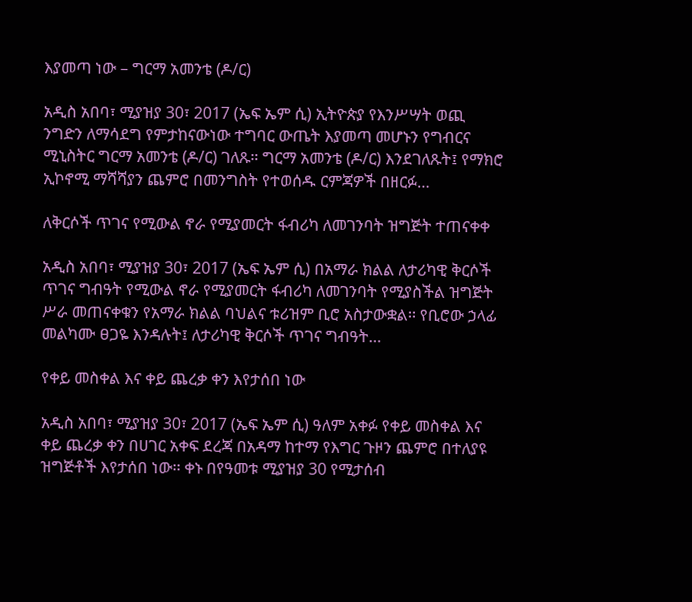እያመጣ ነው – ግርማ አመንቴ (ዶ/ር)

አዲስ አበባ፣ ሚያዝያ 30፣ 2017 (ኤፍ ኤም ሲ) ኢትዮጵያ የእንሥሣት ወጪ ንግድን ለማሳደግ የምታከናውነው ተግባር ውጤት እያመጣ መሆኑን የግብርና ሚኒስትር ግርማ አመንቴ (ዶ/ር) ገለጹ። ግርማ አመንቴ (ዶ/ር) እንደገለጹት፤ የማክሮ ኢኮኖሚ ማሻሻያን ጨምሮ በመንግስት የተወሰዱ ርምጃዎች በዘርፉ…

ለቅርሶች ጥገና የሚውል ኖራ የሚያመርት ፋብሪካ ለመገንባት ዝግጅት ተጠናቀቀ

አዲስ አበባ፣ ሚያዝያ 30፣ 2017 (ኤፍ ኤም ሲ) በአማራ ክልል ለታሪካዊ ቅርሶች ጥገና ግብዓት የሚውል ኖራ የሚያመርት ፋብሪካ ለመገንባት የሚያስችል ዝግጅት ሥራ መጠናቀቁን የአማራ ክልል ባህልና ቱሪዝም ቢሮ አስታውቋል፡፡ የቢሮው ኃላፊ መልካሙ ፀጋዬ እንዳሉት፤ ለታሪካዊ ቅርሶች ጥገና ግብዓት…

የቀይ መስቀል እና ቀይ ጨረቃ ቀን እየታሰበ ነው

አዲስ አበባ፣ ሚያዝያ 30፣ 2017 (ኤፍ ኤም ሲ) ዓለም አቀፉ የቀይ መስቀል እና ቀይ ጨረቃ ቀን በሀገር አቀፍ ደረጃ በአዳማ ከተማ የእግር ጉዞን ጨምሮ በተለያዩ ዝግጅቶች እየታሰበ ነው፡፡ ቀኑ በየዓመቱ ሚያዝያ 30 የሚታሰብ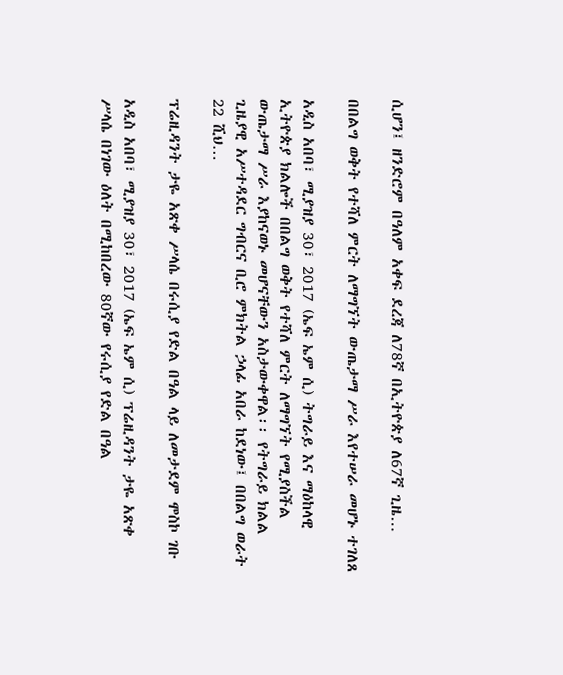ሲሆን፤ ዘንድሮም በዓለም አቀፍ ደረጃ ለ78ኛ በኢትዮጵያ ለ67ኛ ጊዜ…

በበልግ ወቅት የተሻለ ምርት ለማግኘት ውጤታማ ሥራ እየተሠራ መሆኑ ተገለጸ

አዲስ አበባ፣ ሚያዝያ 30፣ 2017 (ኤፍ ኤም ሲ) ትግራይ እና ማዕከላዊ ኢትዮጵያ ክልሎች በበልግ ወቅት የተሻለ ምርት ለማግኘት የሚያስችል ውጤታማ ሥራ እያከናወኑ መሆናቸውን አስታውቀዋል፡፡ የትግራይ ክልል ጊዜያዊ አሥተዳደር ግብርና ቢሮ ምክትል ኃላፊ አበራ ከደነው፤ በበልግ ወራት 22 ሺህ…

ፕሬዚዳንት ታዬ አጽቀ ሥላሴ በሩሲያ የድል በዓል ላይ ለመታደም ሞስኮ ገቡ

አዲስ አበባ፣ ሚያዝያ 30፣ 2017 (ኤፍ ኤም ሲ) ፕሬዚዳንት ታዬ አጽቀ ሥላሴ በነገው ዕለት በሚከበረው 80ኛው የሩሲያ የድል በዓል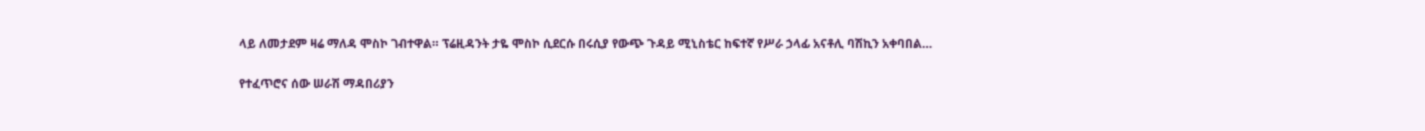ላይ ለመታደም ዛሬ ማለዳ ሞስኮ ገብተዋል። ፕሬዚዳንት ታዬ ሞስኮ ሲደርሱ በሩሲያ የውጭ ጉዳይ ሚኒስቴር ከፍተኛ የሥራ ኃላፊ አናቶሊ ባሽኪን አቀባበል…

የተፈጥሮና ሰው ሠራሽ ማዳበሪያን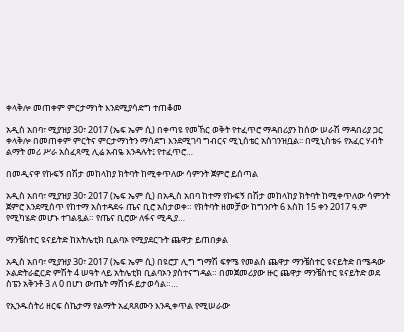ቀላቅሎ መጠቀም ምርታማነት እንደሚያሳድግ ተጠቆመ

አዲስ አበባ፣ ሚያዝያ 30፣ 2017 (ኤፍ ኤም ሲ) በቀጣዩ የመኸር ወቅት የተፈጥሮ ማዳበሪያን ከሰው ሠራሽ ማዳበሪያ ጋር ቀላቅሎ በመጠቀም ምርትና ምርታማነትን ማሳደግ እንደሚገባ ግብርና ሚኒስቴር አስገንዝቧል፡፡ በሚኒስቴሩ የአፈር ሃብት ልማት መሪ ሥራ አስፈጻሚ ሊሬ አብዬ እንዳሉት፤ የተፈጥሮ…

በመዲናዋ የኩፍኝ በሽታ መከላከያ ክትባት ከሚቀጥለው ሳምንት ጀምሮ ይሰጣል

አዲስ አበባ፣ ሚያዝያ 30፣ 2017 (ኤፍ ኤም ሲ) በአዲስ አበባ ከተማ የኩፍኝ በሽታ መከላከያ ክትባት ከሚቀጥለው ሳምንት ጀምሮ እንደሚሰጥ የከተማ አስተዳደሩ ጤና ቢሮ አስታወቀ። የክትባት ዘመቻው ከግንቦት 6 እስከ 15 ቀን 2017 ዓ.ም የሚካሄድ መሆኑ ተገልጿል። የጤና ቢሮው ለፋና ሚዲያ…

ማንቼስተር ዩናይትድ ከአትሌቲክ ቢልባኦ የሚያደርጉት ጨዋታ ይጠበቃል

አዲስ አበባ፣ ሚያዝያ 30፣ 2017 (ኤፍ ኤም ሲ) በዩሮፓ ሊግ ግማሽ ፍፃሜ የመልስ ጨዋታ ማንቼስተር ዩናይትድ በሜዳው ኦልድትራፎርድ ምሽት 4 ሠዓት ላይ አትሌቲክ ቢልባኦን ያስተናግዳል። በመጀመሪያው ዙር ጨዋታ ማንቼስተር ዩናይትድ ወደ ስፔን አቅንቶ 3 ለ 0 በሆነ ውጤት ማሸነፉ ይታወሳል።…

የኢንዱስትሪ ዘርፍ ስኬታማ የልማት አፈጻጸሙን እንዲቀጥል የሚሠራው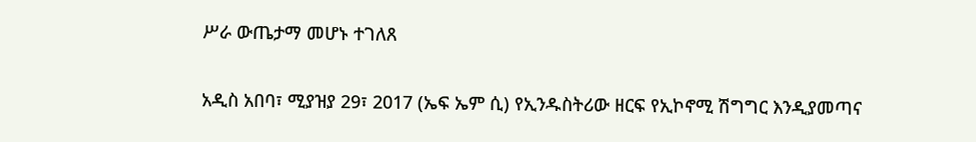ሥራ ውጤታማ መሆኑ ተገለጸ

አዲስ አበባ፣ ሚያዝያ 29፣ 2017 (ኤፍ ኤም ሲ) የኢንዱስትሪው ዘርፍ የኢኮኖሚ ሽግግር እንዲያመጣና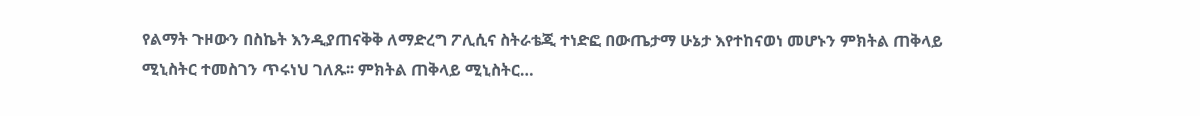የልማት ጉዞውን በስኬት እንዲያጠናቅቅ ለማድረግ ፖሊሲና ስትራቴጂ ተነድፎ በውጤታማ ሁኔታ እየተከናወነ መሆኑን ምክትል ጠቅላይ ሚኒስትር ተመስገን ጥሩነህ ገለጹ፡፡ ምክትል ጠቅላይ ሚኒስትር…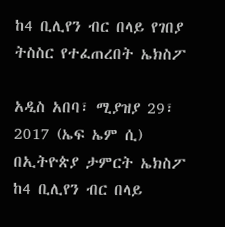ከ4 ቢሊየን ብር በላይ የገበያ ትስስር የተፈጠረበት ኤክስፖ

አዲስ አበባ፣ ሚያዝያ 29፣ 2017 (ኤፍ ኤም ሲ) በኢትዮጵያ ታምርት ኤክስፖ ከ4 ቢሊየን ብር በላይ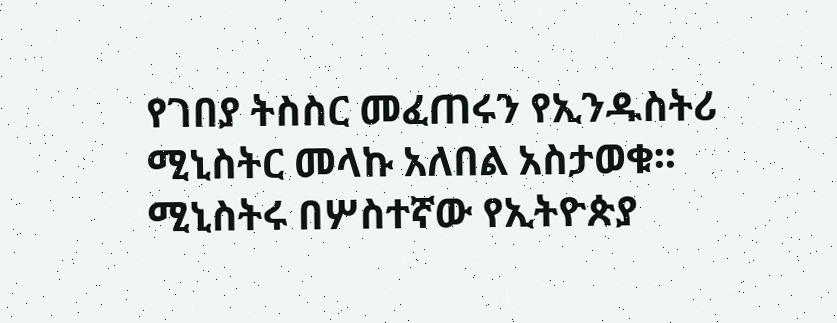የገበያ ትስስር መፈጠሩን የኢንዱስትሪ ሚኒስትር መላኩ አለበል አስታወቁ፡፡ ሚኒስትሩ በሦስተኛው የኢትዮጵያ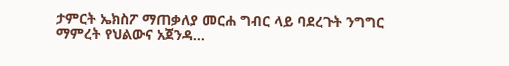ታምርት ኤክስፖ ማጠቃለያ መርሐ ግብር ላይ ባደረጉት ንግግር ማምረት የህልውና አጀንዳ…